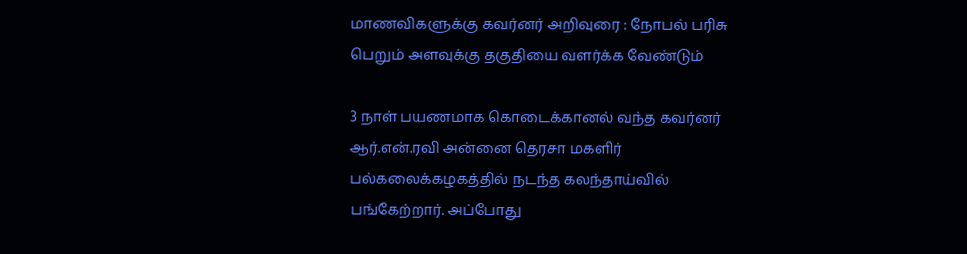மாணவிகளுக்கு கவர்னர் அறிவுரை : நோபல் பரிசு பெறும் அளவுக்கு தகுதியை வளர்க்க வேண்டும்

3 நாள் பயணமாக கொடைக்கானல் வந்த கவர்னர் ஆர்.என்.ரவி அன்னை தெரசா மகளிர் பல்கலைக்கழகத்தில் நடந்த கலந்தாய்வில் பங்கேற்றார். அப்போது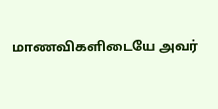மாணவிகளிடையே அவர்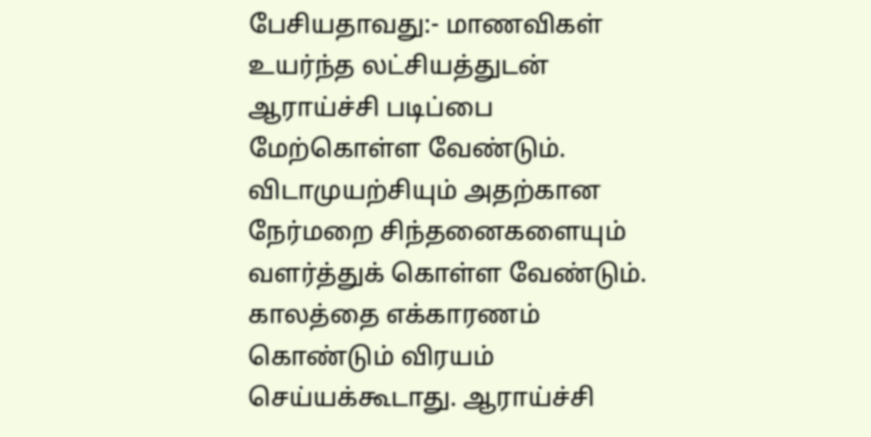பேசியதாவது:- மாணவிகள் உயர்ந்த லட்சியத்துடன் ஆராய்ச்சி படிப்பை மேற்கொள்ள வேண்டும். விடாமுயற்சியும் அதற்கான நேர்மறை சிந்தனைகளையும் வளர்த்துக் கொள்ள வேண்டும். காலத்தை எக்காரணம் கொண்டும் விரயம் செய்யக்கூடாது. ஆராய்ச்சி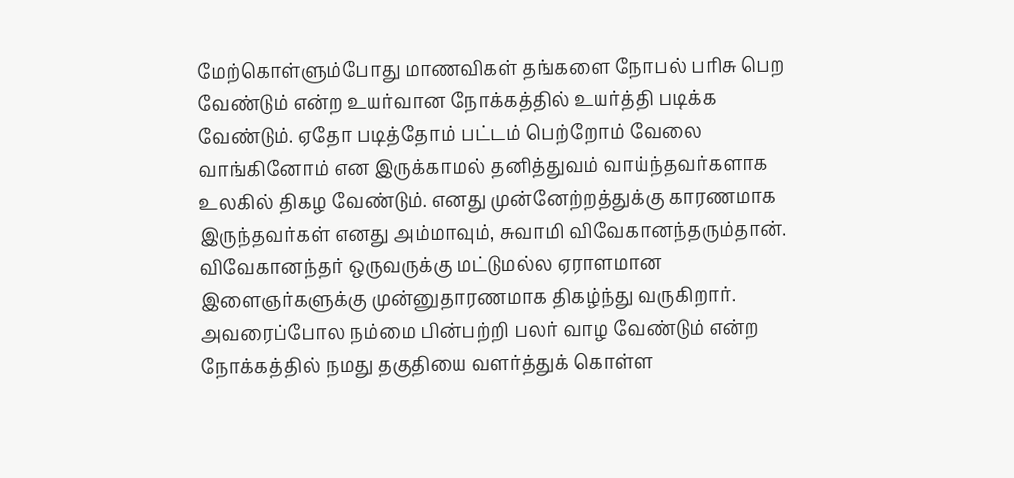மேற்கொள்ளும்போது மாணவிகள் தங்களை நோபல் பரிசு பெற வேண்டும் என்ற உயர்வான நோக்கத்தில் உயர்த்தி படிக்க வேண்டும். ஏதோ படித்தோம் பட்டம் பெற்றோம் வேலை வாங்கினோம் என இருக்காமல் தனித்துவம் வாய்ந்தவர்களாக உலகில் திகழ வேண்டும். எனது முன்னேற்றத்துக்கு காரணமாக இருந்தவர்கள் எனது அம்மாவும், சுவாமி விவேகானந்தரும்தான். விவேகானந்தர் ஒருவருக்கு மட்டுமல்ல ஏராளமான இளைஞர்களுக்கு முன்னுதாரணமாக திகழ்ந்து வருகிறார். அவரைப்போல நம்மை பின்பற்றி பலர் வாழ வேண்டும் என்ற நோக்கத்தில் நமது தகுதியை வளர்த்துக் கொள்ள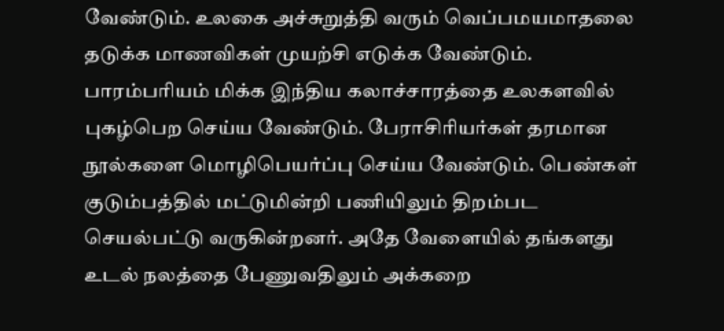வேண்டும். உலகை அச்சுறுத்தி வரும் வெப்பமயமாதலை தடுக்க மாணவிகள் முயற்சி எடுக்க வேண்டும். பாரம்பரியம் மிக்க இந்திய கலாச்சாரத்தை உலகளவில் புகழ்பெற செய்ய வேண்டும். பேராசிரியர்கள் தரமான நூல்களை மொழிபெயர்ப்பு செய்ய வேண்டும். பெண்கள் குடும்பத்தில் மட்டுமின்றி பணியிலும் திறம்பட செயல்பட்டு வருகின்றனர். அதே வேளையில் தங்களது உடல் நலத்தை பேணுவதிலும் அக்கறை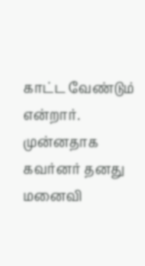காட்ட வேண்டும் என்றார். முன்னதாக கவர்னர் தனது மனைவி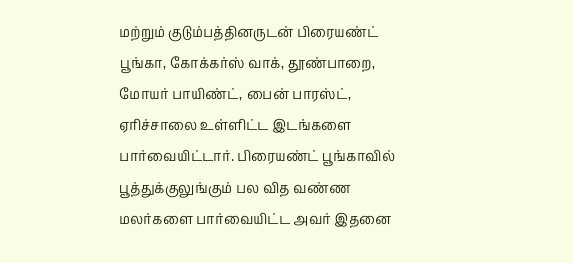மற்றும் குடும்பத்தினருடன் பிரையண்ட் பூங்கா, கோக்கர்ஸ் வாக், தூண்பாறை, மோயர் பாயிண்ட், பைன் பாரஸ்ட், ஏரிச்சாலை உள்ளிட்ட இடங்களை பார்வையிட்டார். பிரையண்ட் பூங்காவில் பூத்துக்குலுங்கும் பல வித வண்ண மலர்களை பார்வையிட்ட அவர் இதனை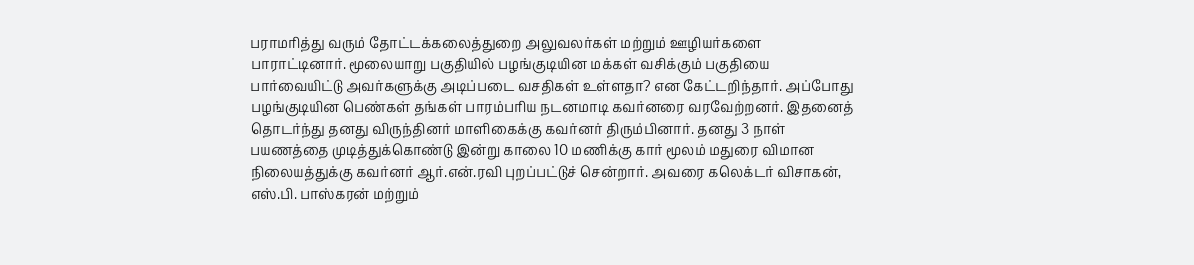பராமரித்து வரும் தோட்டக்கலைத்துறை அலுவலர்கள் மற்றும் ஊழியர்களை பாராட்டினார். மூலையாறு பகுதியில் பழங்குடியின மக்கள் வசிக்கும் பகுதியை பார்வையிட்டு அவர்களுக்கு அடிப்படை வசதிகள் உள்ளதா? என கேட்டறிந்தார். அப்போது பழங்குடியின பெண்கள் தங்கள் பாரம்பரிய நடனமாடி கவர்னரை வரவேற்றனர். இதனைத் தொடர்ந்து தனது விருந்தினர் மாளிகைக்கு கவர்னர் திரும்பினார். தனது 3 நாள் பயணத்தை முடித்துக்கொண்டு இன்று காலை 10 மணிக்கு கார் மூலம் மதுரை விமான நிலையத்துக்கு கவர்னர் ஆர்.என்.ரவி புறப்பட்டுச் சென்றார். அவரை கலெக்டர் விசாகன், எஸ்.பி. பாஸ்கரன் மற்றும்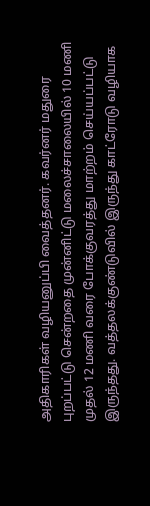அதிகாரிகள் வழியனுப்பி வைத்தனர். கவர்னர் மதுரை புறப்பட்டு சென்றதை முன்னிட்டு மலைச்சாலையில் 10 மணி முதல் 12 மணி வரை போக்குவரத்து மாற்றம் செய்யப்பட்டு இருந்தது. வத்தலக்குண்டுவில் இருந்து காட்ரோடு வழியாக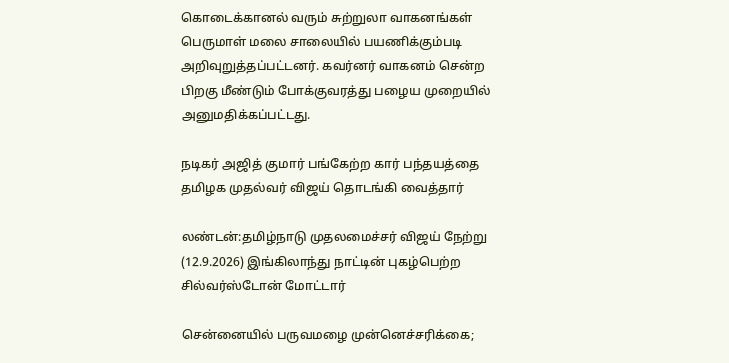கொடைக்கானல் வரும் சுற்றுலா வாகனங்கள் பெருமாள் மலை சாலையில் பயணிக்கும்படி அறிவுறுத்தப்பட்டனர். கவர்னர் வாகனம் சென்ற பிறகு மீண்டும் போக்குவரத்து பழைய முறையில் அனுமதிக்கப்பட்டது.

நடிகர் அஜித் குமார் பங்கேற்ற கார் பந்தயத்தை தமிழக முதல்வர் விஜய் தொடங்கி வைத்தார்

லண்டன்:தமிழ்நாடு முதலமைச்சர் விஜய் நேற்று (12.9.2026) இங்கிலாந்து நாட்டின் புகழ்பெற்ற சில்வர்ஸ்டோன் மோட்டார்

சென்னையில் பருவமழை முன்னெச்சரிக்கை;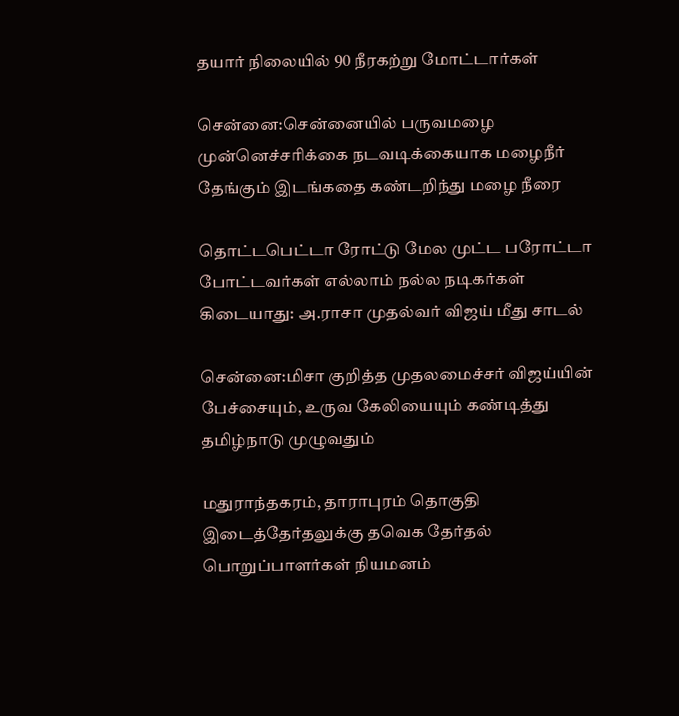தயார் நிலையில் 90 நீரகற்று மோட்டார்கள்

சென்னை:சென்னையில் பருவமழை முன்னெச்சரிக்கை நடவடிக்கையாக மழைநீர் தேங்கும் இடங்கதை கண்டறிந்து மழை நீரை

தொட்டபெட்டா ரோட்டு மேல முட்ட பரோட்டா போட்டவர்கள் எல்லாம் நல்ல நடிகர்கள் கிடையாது: அ.ராசா முதல்வர் விஜய் மீது சாடல்

சென்னை:மிசா குறித்த முதலமைச்சர் விஜய்யின் பேச்சையும், உருவ கேலியையும் கண்டித்து தமிழ்நாடு முழுவதும்

மதுராந்தகரம், தாராபுரம் தொகுதி இடைத்தேர்தலுக்கு தவெக தேர்தல் பொறுப்பாளர்கள் நியமனம்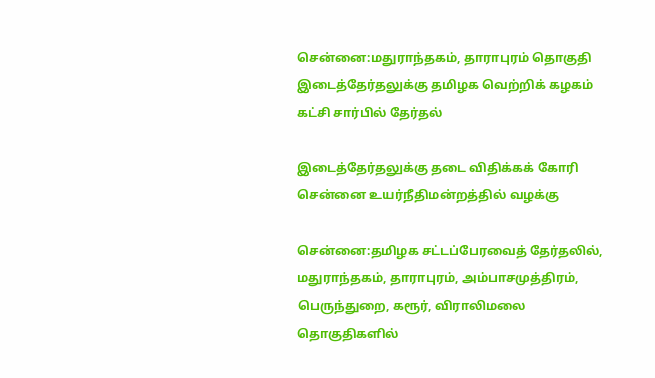சென்னை:மதுராந்தகம், தாராபுரம் தொகுதி இடைத்தேர்தலுக்கு தமிழக வெற்றிக் கழகம் கட்சி சார்பில் தேர்தல்

இடைத்தேர்தலுக்கு தடை விதிக்கக் கோரி சென்னை உயர்நீதிமன்றத்தில் வழக்கு

சென்னை:தமிழக சட்டப்பேரவைத் தேர்தலில், மதுராந்தகம், தாராபுரம், அம்பாசமுத்திரம், பெருந்துறை, கரூர், விராலிமலை தொகுதிகளில்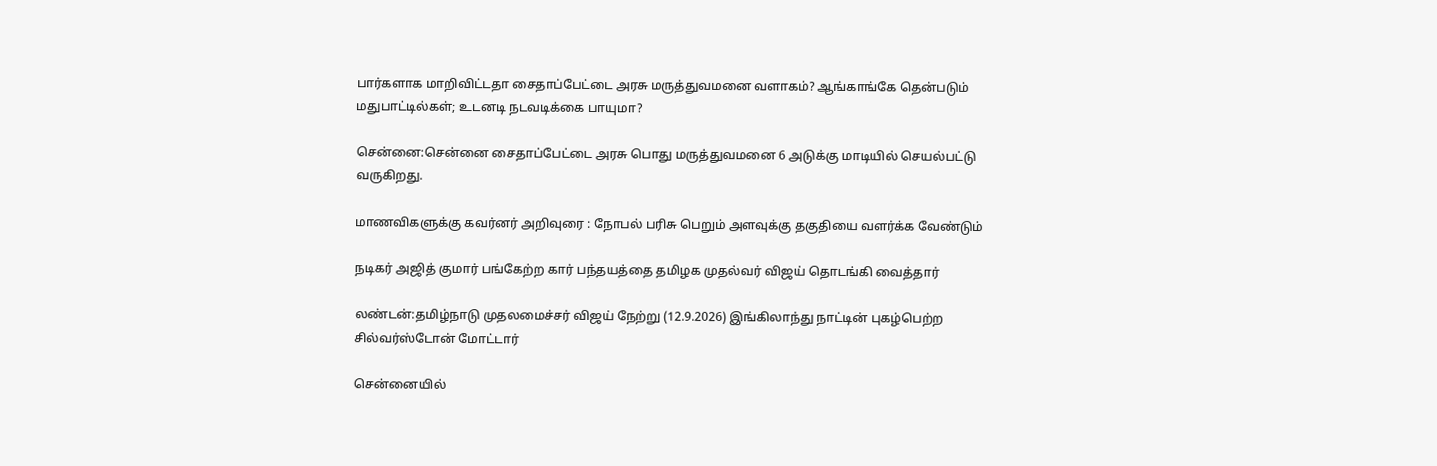பார்களாக மாறிவிட்டதா சைதாப்பேட்டை அரசு மருத்துவமனை வளாகம்? ஆங்காங்கே தென்படும் மதுபாட்டில்கள்; உடனடி நடவடிக்கை பாயுமா?

சென்னை:சென்னை சைதாப்பேட்டை அரசு பொது மருத்துவமனை 6 அடுக்கு மாடியில் செயல்பட்டு வருகிறது.

மாணவிகளுக்கு கவர்னர் அறிவுரை : நோபல் பரிசு பெறும் அளவுக்கு தகுதியை வளர்க்க வேண்டும்

நடிகர் அஜித் குமார் பங்கேற்ற கார் பந்தயத்தை தமிழக முதல்வர் விஜய் தொடங்கி வைத்தார்

லண்டன்:தமிழ்நாடு முதலமைச்சர் விஜய் நேற்று (12.9.2026) இங்கிலாந்து நாட்டின் புகழ்பெற்ற சில்வர்ஸ்டோன் மோட்டார்

சென்னையில்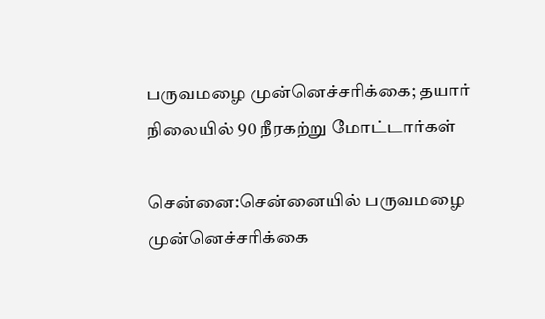பருவமழை முன்னெச்சரிக்கை; தயார் நிலையில் 90 நீரகற்று மோட்டார்கள்

சென்னை:சென்னையில் பருவமழை முன்னெச்சரிக்கை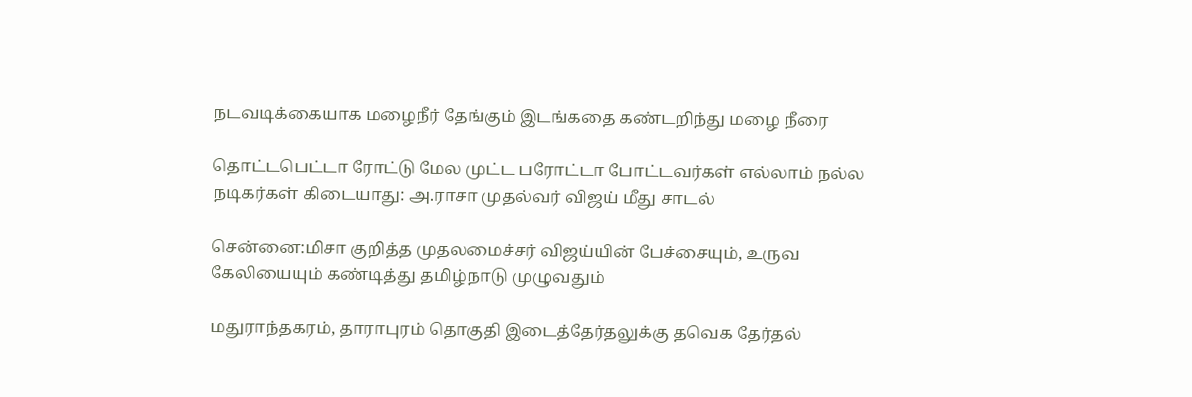நடவடிக்கையாக மழைநீர் தேங்கும் இடங்கதை கண்டறிந்து மழை நீரை

தொட்டபெட்டா ரோட்டு மேல முட்ட பரோட்டா போட்டவர்கள் எல்லாம் நல்ல நடிகர்கள் கிடையாது: அ.ராசா முதல்வர் விஜய் மீது சாடல்

சென்னை:மிசா குறித்த முதலமைச்சர் விஜய்யின் பேச்சையும், உருவ கேலியையும் கண்டித்து தமிழ்நாடு முழுவதும்

மதுராந்தகரம், தாராபுரம் தொகுதி இடைத்தேர்தலுக்கு தவெக தேர்தல்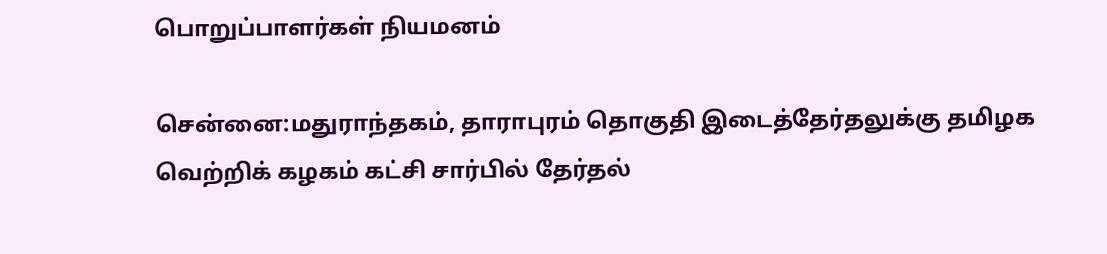பொறுப்பாளர்கள் நியமனம்

சென்னை:மதுராந்தகம், தாராபுரம் தொகுதி இடைத்தேர்தலுக்கு தமிழக வெற்றிக் கழகம் கட்சி சார்பில் தேர்தல்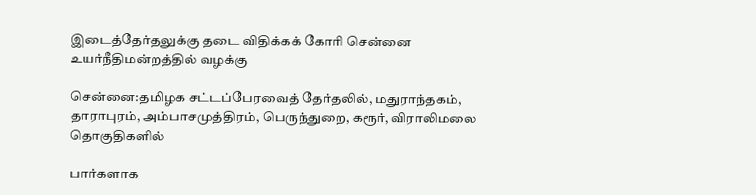இடைத்தேர்தலுக்கு தடை விதிக்கக் கோரி சென்னை உயர்நீதிமன்றத்தில் வழக்கு

சென்னை:தமிழக சட்டப்பேரவைத் தேர்தலில், மதுராந்தகம், தாராபுரம், அம்பாசமுத்திரம், பெருந்துறை, கரூர், விராலிமலை தொகுதிகளில்

பார்களாக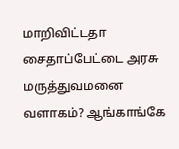மாறிவிட்டதா சைதாப்பேட்டை அரசு மருத்துவமனை வளாகம்? ஆங்காங்கே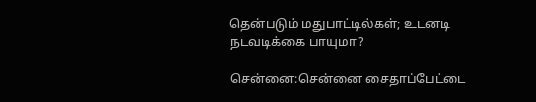தென்படும் மதுபாட்டில்கள்; உடனடி நடவடிக்கை பாயுமா?

சென்னை:சென்னை சைதாப்பேட்டை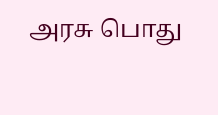அரசு பொது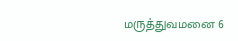மருத்துவமனை 6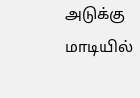அடுக்கு மாடியில்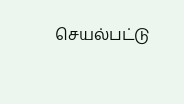செயல்பட்டு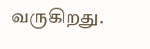வருகிறது.